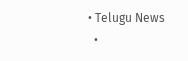• Telugu News
  •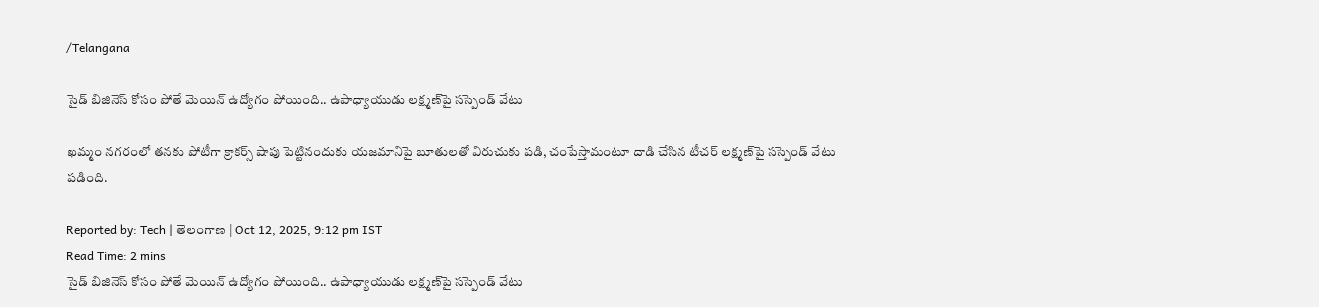/Telangana

సైడ్ బిజినెస్ కోసం పోతే మెయిన్ ఉద్యోగం పోయింది.. ఉపాధ్యాయుడు లక్ష్మణ్‌పై సస్పెండ్ వేటు

ఖమ్మం నగరంలో తనకు పోటీగా క్రాకర్స్ షాపు పెట్టినందుకు యజమానిపై బూతులతో విరుచుకు పడి, చంపేస్తామంటూ దాడి చేసిన టీచర్ లక్ష్మణ్‌పై సస్పెండ్ వేటు పడింది.

Reported by: Tech | తెలంగాణ‌ | Oct 12, 2025, 9:12 pm IST
Read Time: 2 mins
సైడ్ బిజినెస్ కోసం పోతే మెయిన్ ఉద్యోగం పోయింది.. ఉపాధ్యాయుడు లక్ష్మణ్‌పై సస్పెండ్ వేటు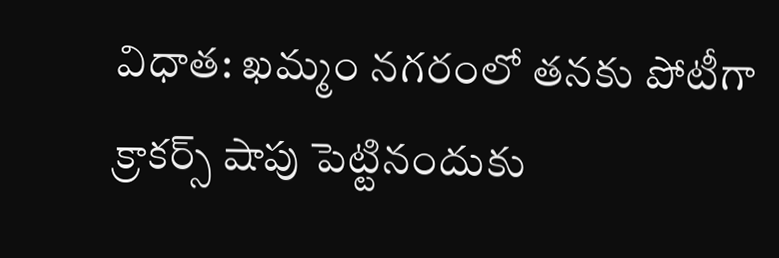విధాత: ఖమ్మం నగరంలో తనకు పోటీగా క్రాకర్స్ షాపు పెట్టినందుకు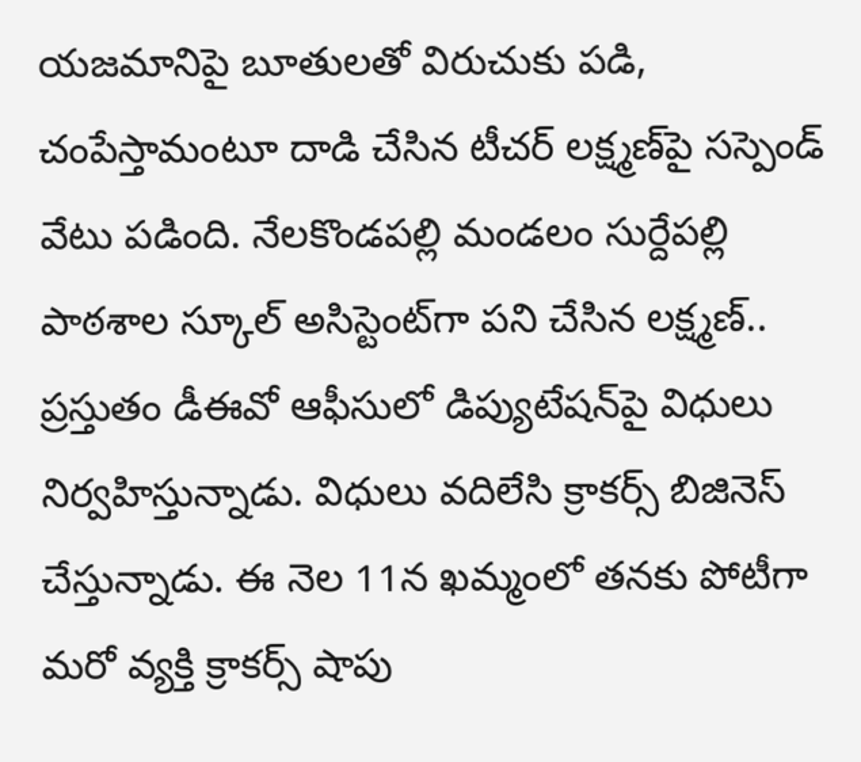యజమానిపై బూతులతో విరుచుకు పడి, చంపేస్తామంటూ దాడి చేసిన టీచర్ లక్ష్మణ్‌పై సస్పెండ్ వేటు పడింది. నేలకొండపల్లి మండలం సుర్దేపల్లి పాఠశాల స్కూల్ అసిస్టెంట్‌గా పని చేసిన లక్ష్మణ్.. ప్రస్తుతం డీఈవో ఆఫీసులో డిప్యుటేషన్‌పై విధులు నిర్వహిస్తున్నాడు. విధులు వదిలేసి క్రాకర్స్ బిజినెస్ చేస్తున్నాడు. ఈ నెల 11న ఖమ్మంలో తనకు పోటీగా మరో వ్యక్తి క్రాకర్స్ షాపు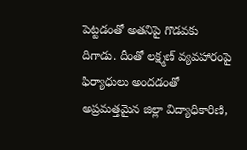పెట్టడంతో అతనిపై గొడవకు దిగాడు. దీంతో లక్ష్మణ్ వ్యవహారంపై ఫిర్యాధులు అందడంతో అప్రమత్తమైన జిల్లా విద్యాధికారిణి,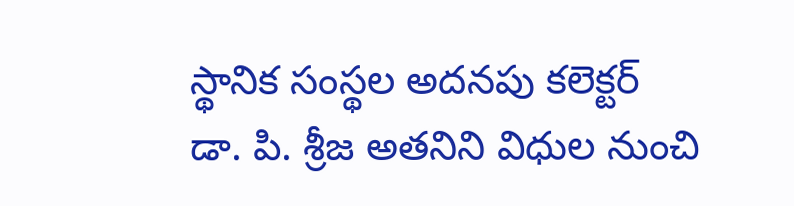స్థానిక సంస్థల అదనపు కలెక్టర్ డా. పి. శ్రీజ అతనిని విధుల నుంచి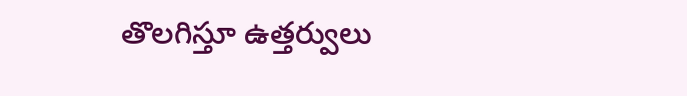తొలగిస్తూ ఉత్తర్వులు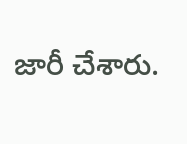జారీ చేశారు.